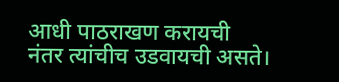आधी पाठराखण करायची
नंतर त्यांचीच उडवायची असते।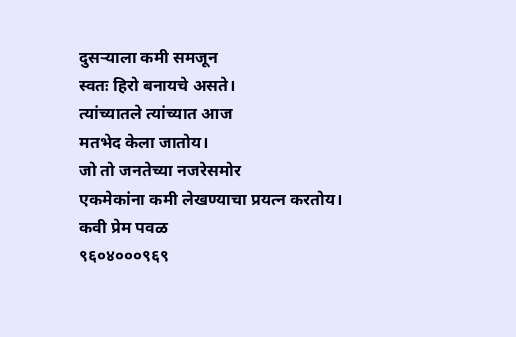दुसऱ्याला कमी समजून
स्वतः हिरो बनायचे असते।
त्यांच्यातले त्यांच्यात आज
मतभेद केला जातोय।
जो तो जनतेच्या नजरेसमोर
एकमेकांना कमी लेखण्याचा प्रयत्न करतोय।
कवी प्रेम पवळ
९६०४०००९६९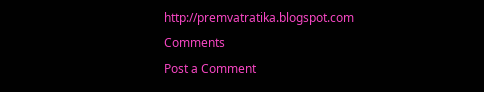http://premvatratika.blogspot.com
Comments
Post a Comment